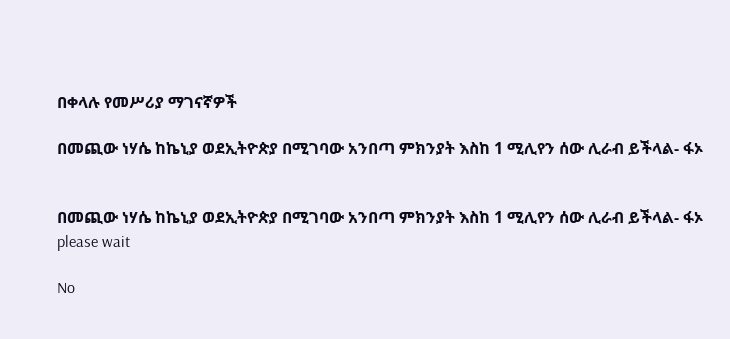በቀላሉ የመሥሪያ ማገናኛዎች

በመጪው ነሃሴ ከኬኒያ ወደኢትዮጵያ በሚገባው አንበጣ ምክንያት እስከ 1 ሚሊየን ሰው ሊራብ ይችላል- ፋኦ


በመጪው ነሃሴ ከኬኒያ ወደኢትዮጵያ በሚገባው አንበጣ ምክንያት እስከ 1 ሚሊየን ሰው ሊራብ ይችላል- ፋኦ
please wait

No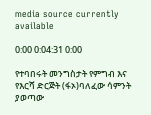media source currently available

0:00 0:04:31 0:00

የተባበሩት መንግስታት የምግብ እና የእርሻ ድርጅት (ፋኦ)ባለፈው ሳምንት ያወጣው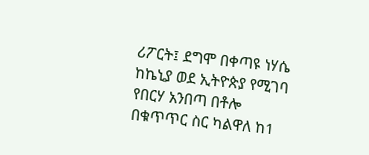ሪፖርት፤ ደግሞ በቀጣዩ ነሃሴ ከኬኒያ ወደ ኢትዮጵያ የሚገባ የበርሃ አንበጣ በቶሎ በቁጥጥር ስር ካልዋለ ከ1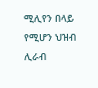ሚሊየን በላይ የሚሆን ህዝብ ሊራብ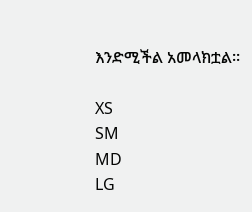እንድሚችል አመላክቷል፡፡

XS
SM
MD
LG